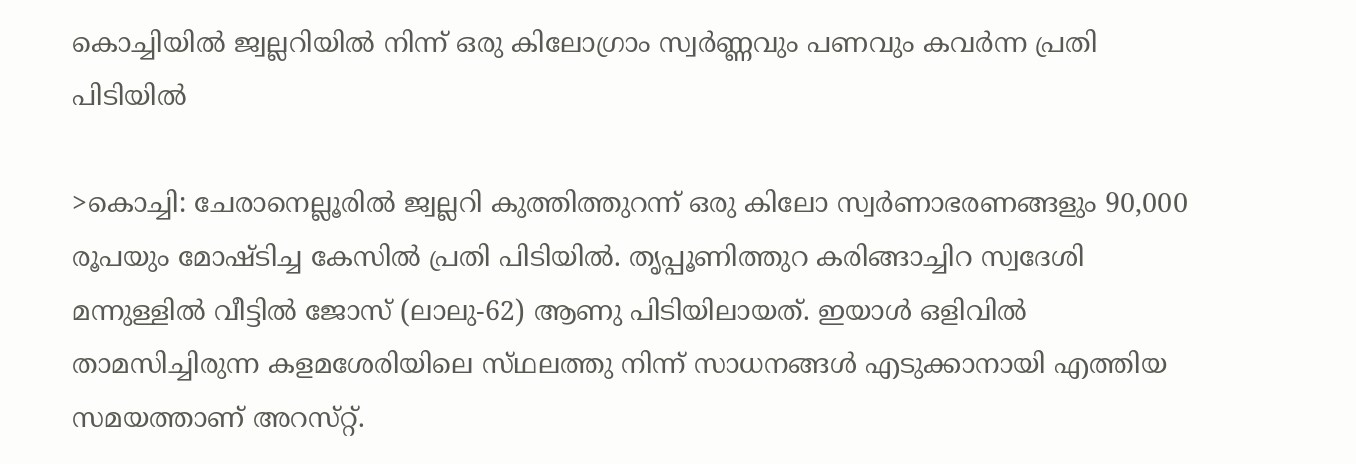കൊച്ചിയില്‍ ജ്വല്ലറിയില്‍ നിന്ന് ഒരു കിലോഗ്രാം സ്വര്‍ണ്ണവും പണവും കവര്‍ന്ന പ്രതി പിടിയില്‍

>കൊച്ചി: ചേരാനെല്ലൂരില്‍ ജ്വല്ലറി കുത്തിത്തുറന്ന്‌ ഒരു കിലോ സ്വര്‍ണാഭരണങ്ങളും 90,000 രൂപയും മോഷ്‌ടിച്ച കേസില്‍ പ്രതി പിടിയില്‍. തൃപ്പൂണിത്തുറ കരിങ്ങാച്ചിറ സ്വദേശി മന്നുള്ളില്‍ വീട്ടില്‍ ജോസ്‌ (ലാലു-62) ആണു പിടിയിലായത്‌. ഇയാള്‍ ഒളിവില്‍ താമസിച്ചിരുന്ന കളമശേരിയിലെ സ്‌ഥലത്തു നിന്ന്‌ സാധനങ്ങള്‍ എടുക്കാനായി എത്തിയ സമയത്താണ്‌ അറസ്‌റ്റ്.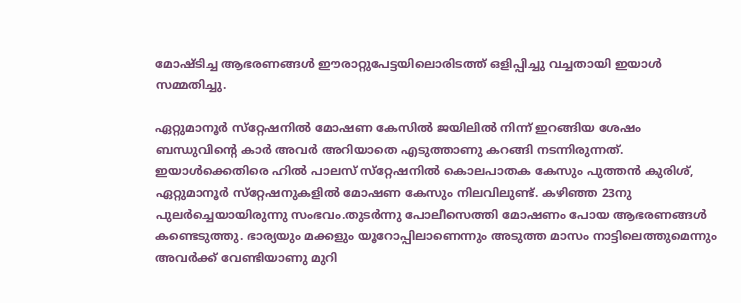മോഷ്‌ടിച്ച ആഭരണങ്ങള്‍ ഈരാറ്റുപേട്ടയിലൊരിടത്ത്‌ ഒളിപ്പിച്ചു വച്ചതായി ഇയാള്‍ സമ്മതിച്ചു.

ഏറ്റുമാനൂര്‍ സ്‌റ്റേഷനില്‍ മോഷണ കേസില്‍ ജയിലില്‍ നിന്ന്‌ ഇറങ്ങിയ ശേഷം ബന്ധുവിന്റെ കാര്‍ അവര്‍ അറിയാതെ എടുത്താണു കറങ്ങി നടന്നിരുന്നത്‌. ഇയാള്‍ക്കെതിരെ ഹില്‍ പാലസ്‌ സ്‌റ്റേഷനില്‍ കൊലപാതക കേസും പുത്തന്‍ കുരിശ്‌, ഏറ്റുമാനൂര്‍ സ്‌റ്റേഷനുകളില്‍ മോഷണ കേസും നിലവിലുണ്ട്‌. കഴിഞ്ഞ 23നു പുലര്‍ച്ചെയായിരുന്നു സംഭവം.തുടര്‍ന്നു പോലീസെത്തി മോഷണം പോയ ആഭരണങ്ങള്‍ കണ്ടെടുത്തു. ഭാര്യയും മക്കളും യൂറോപ്പിലാണെന്നും അടുത്ത മാസം നാട്ടിലെത്തുമെന്നും അവര്‍ക്ക്‌ വേണ്ടിയാണു മുറി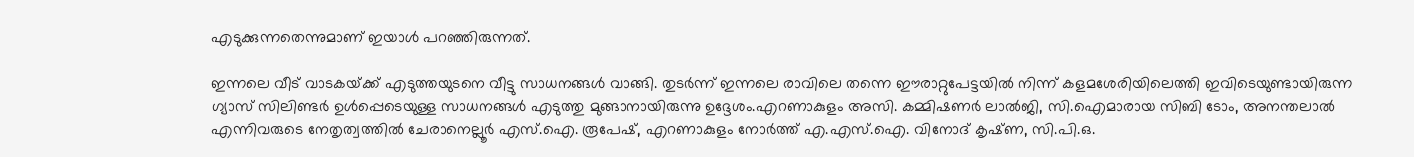എടുക്കുന്നതെന്നുമാണ്‌ ഇയാള്‍ പറഞ്ഞിരുന്നത്‌.

ഇന്നലെ വീട്‌ വാടകയ്‌ക്ക് എടുത്തയുടനെ വീട്ടു സാധനങ്ങള്‍ വാങ്ങി. തുടര്‍ന്ന്‌ ഇന്നലെ രാവിലെ തന്നെ ഈരാറ്റുപേട്ടയില്‍ നിന്ന്‌ കളമശേരിയിലെത്തി ഇവിടെയുണ്ടായിരുന്ന ഗ്യാസ്‌ സിലിണ്ടര്‍ ഉള്‍പ്പെടെയുള്ള സാധനങ്ങള്‍ എടുത്തു മുങ്ങാനായിരുന്നു ഉദ്ദേശം.എറണാകുളം അസി. കമ്മിഷണര്‍ ലാല്‍ജി, സി.ഐമാരായ സിബി ടോം, അനന്തലാല്‍ എന്നിവരുടെ നേതൃത്വത്തില്‍ ചേരാനെല്ലൂര്‍ എസ്‌.ഐ. രൂപേഷ്‌, എറണാകുളം നോര്‍ത്ത്‌ എ.എസ്‌.ഐ. വിനോദ്‌ കൃഷ്‌ണ, സി.പി.ഒ.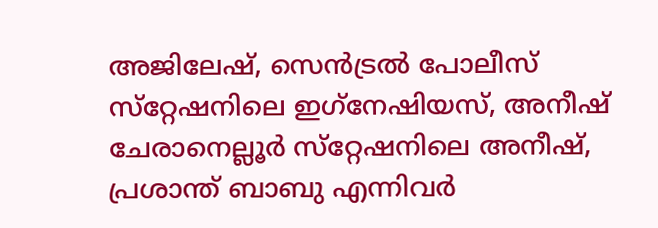അജിലേഷ്‌, സെന്‍ട്രല്‍ പോലീസ്‌ സ്‌റ്റേഷനിലെ ഇഗ്‌നേഷിയസ്‌, അനീഷ്‌ ചേരാനെല്ലൂര്‍ സ്‌റ്റേഷനിലെ അനീഷ്‌, പ്രശാന്ത്‌ ബാബു എന്നിവര്‍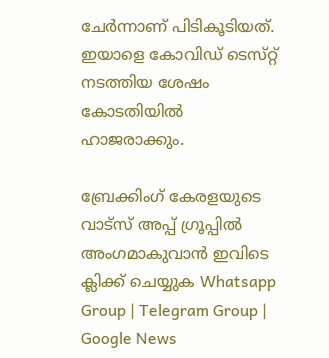ചേര്‍ന്നാണ്‌ പിടികൂടിയത്‌. ഇയാളെ കോവിഡ്‌ ടെസ്‌റ്റ് നടത്തിയ ശേഷം കോടതിയില്‍ ഹാജരാക്കും.

ബ്രേക്കിംഗ് കേരളയുടെ വാട്സ് അപ്പ് ഗ്രൂപ്പിൽ അംഗമാകുവാൻ ഇവിടെ ക്ലിക്ക് ചെയ്യുക Whatsapp Group | Telegram Group | Google News